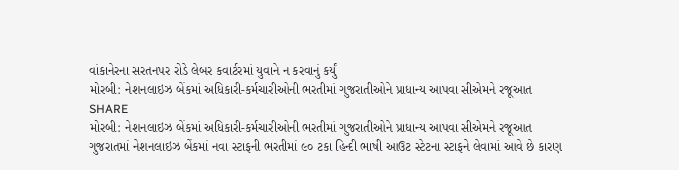વાંકાનેરના સરતનપર રોડે લેબર કવાર્ટરમાં યુવાને ન કરવાનું કર્યું
મોરબી: નેશનલાઇઝ બેંકમાં અધિકારી-કર્મચારીઓની ભરતીમાં ગુજરાતીઓને પ્રાધાન્ય આપવા સીએમને રજૂઆત
SHARE
મોરબી: નેશનલાઇઝ બેંકમાં અધિકારી-કર્મચારીઓની ભરતીમાં ગુજરાતીઓને પ્રાધાન્ય આપવા સીએમને રજૂઆત
ગુજરાતમાં નેશનલાઇઝ બેંકમાં નવા સ્ટાફની ભરતીમાં ૯૦ ટકા હિન્દી ભાષી આઉટ સ્ટેટના સ્ટાફને લેવામાં આવે છે કારણ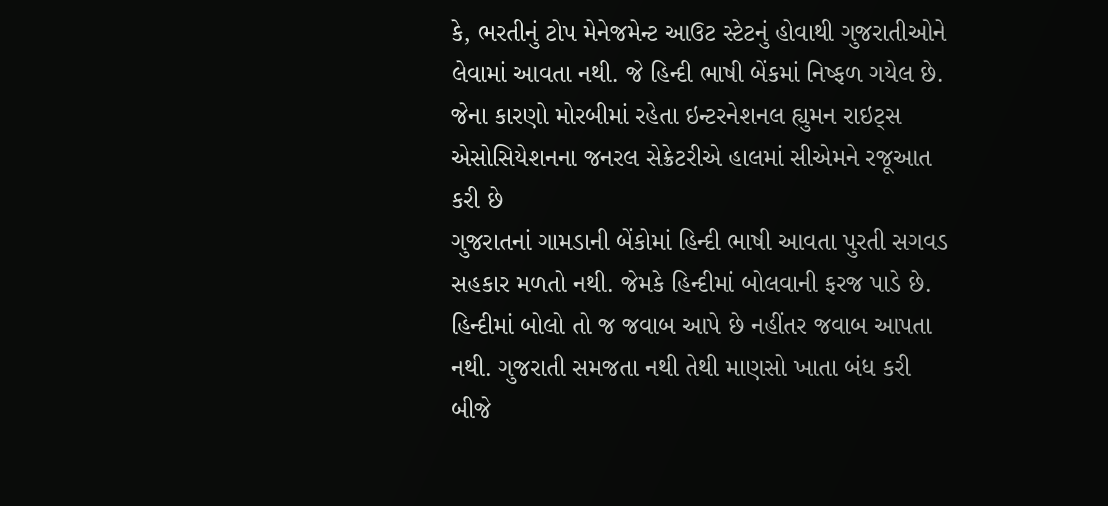કે, ભરતીનું ટોપ મેનેજમેન્ટ આઉટ સ્ટેટનું હોવાથી ગુજરાતીઓને લેવામાં આવતા નથી. જે હિન્દી ભાષી બેંકમાં નિષ્ફળ ગયેલ છે. જેના કારણો મોરબીમાં રહેતા ઇન્ટરનેશનલ હ્યુમન રાઇટ્સ એસોસિયેશનના જનરલ સેક્રેટરીએ હાલમાં સીએમને રજૂઆત કરી છે
ગુજરાતનાં ગામડાની બેંકોમાં હિન્દી ભાષી આવતા પુરતી સગવડ સહકાર મળતો નથી. જેમકે હિન્દીમાં બોલવાની ફરજ પાડે છે. હિન્દીમાં બોલો તો જ જવાબ આપે છે નહીંતર જવાબ આપતા નથી. ગુજરાતી સમજતા નથી તેથી માણસો ખાતા બંધ કરી બીજે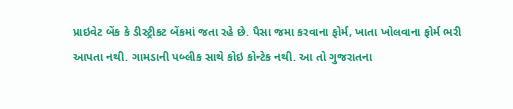પ્રાઇવેટ બેંક કે ડીસ્ટ્રીકટ બેંકમાં જતા રહે છે. પૈસા જમા કરવાના ફોર્મ, ખાતા ખોલવાના ફોર્મ ભરી આપતા નથી. ગામડાની પબ્લીક સાથે કોઇ કોન્ટેક નથી. આ તો ગુજરાતના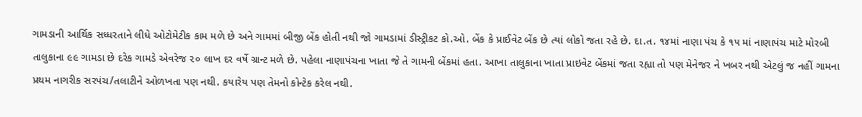ગામડાની આર્થિક સધ્ધરતાને લીધે ઓટોમેટીક કામ મળે છે અને ગામમાં બીજી બેંક હોતી નથી જો ગામડામાં ડીસ્ટ્રીકટ કો.ઓ. બેંક કે પ્રાઈવેટ બેંક છે ત્યાં લોકો જતા રહે છે. દા.ત. ૧૪માં નાણા પંચ કે ૧૫ માં નાણાપંચ માટે મોરબી તાલુકાના ૯૯ ગામડા છે દરેક ગામડે એવરેજ ૨૦ લાખ દર વર્ષે ગ્રાન્ટ મળે છે. પહેલા નાણાપંચના ખાતા જે તે ગામની બેંકમાં હતા. આખા તાલુકાના ખાતા પ્રાઇવેટ બેંકમાં જતા રહ્યા તો પણ મેનેજર ને ખબર નથી એટલું જ નહીં ગામના પ્રથમ નાગરીક સરપંચ/તલાટીને ઓળખતા પણ નથી. કયારેય પણ તેમનો કોન્ટેક કરેલ નથી.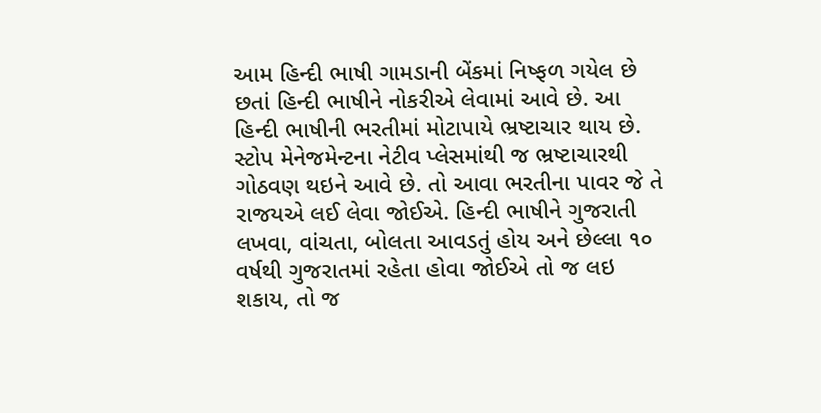આમ હિન્દી ભાષી ગામડાની બેંકમાં નિષ્ફળ ગયેલ છે છતાં હિન્દી ભાષીને નોકરીએ લેવામાં આવે છે. આ હિન્દી ભાષીની ભરતીમાં મોટાપાયે ભ્રષ્ટાચાર થાય છે. સ્ટોપ મેનેજમેન્ટના નેટીવ પ્લેસમાંથી જ ભ્રષ્ટાચારથી ગોઠવણ થઇને આવે છે. તો આવા ભરતીના પાવર જે તે રાજયએ લઈ લેવા જોઈએ. હિન્દી ભાષીને ગુજરાતી લખવા, વાંચતા, બોલતા આવડતું હોય અને છેલ્લા ૧૦ વર્ષથી ગુજરાતમાં રહેતા હોવા જોઈએ તો જ લઇ શકાય, તો જ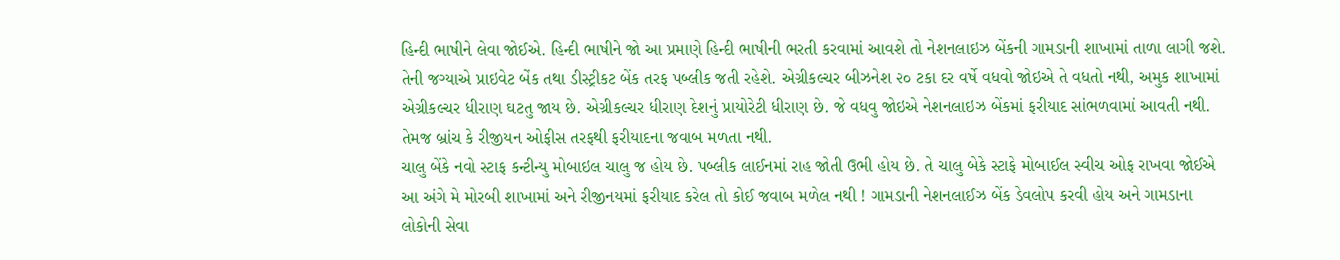હિન્દી ભાષીને લેવા જોઈએ. હિન્દી ભાષીને જો આ પ્રમાણે હિન્દી ભાષીની ભરતી કરવામાં આવશે તો નેશનલાઇઝ બેંકની ગામડાની શાખામાં તાળા લાગી જશે. તેની જગ્યાએ પ્રાઇવેટ બેંક તથા ડીસ્ટ્રીકટ બેંક તરફ પબ્લીક જતી રહેશે. એગ્રીકલ્ચર બીઝનેશ ૨૦ ટકા દર વર્ષે વધવો જોઇએ તે વધતો નથી, અમુક શાખામાં એગ્રીકલ્ચર ધીરાણ ઘટતુ જાય છે. એગ્રીકલ્ચર ધીરાણ દેશનું પ્રાયોરેટી ધીરાણ છે. જે વધવુ જોઇએ નેશનલાઇઝ બેંકમાં ફરીયાદ સાંભળવામાં આવતી નથી. તેમજ બ્રાંચ કે રીજીયન ઓફીસ તરફથી ફરીયાદના જવાબ મળતા નથી.
ચાલુ બેંકે નવો સ્ટાફ કન્ટીન્યુ મોબાઇલ ચાલુ જ હોય છે. પબ્લીક લાઈનમાં રાહ જોતી ઉભી હોય છે. તે ચાલુ બેકે સ્ટાફે મોબાઈલ સ્વીચ ઓફ રાખવા જોઈએ આ અંગે મે મોરબી શાખામાં અને રીજીનયમાં ફરીયાદ કરેલ તો કોઈ જવાબ મળેલ નથી ! ગામડાની નેશનલાઈઝ બેંક ડેવલોપ કરવી હોય અને ગામડાના લોકોની સેવા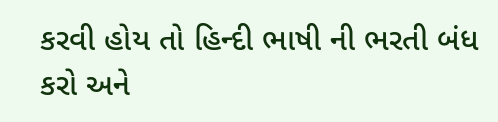કરવી હોય તો હિન્દી ભાષી ની ભરતી બંધ કરો અને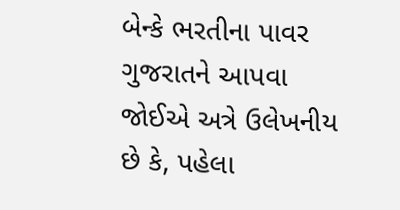બેન્કે ભરતીના પાવર ગુજરાતને આપવા જોઈએ અત્રે ઉલેખનીય છે કે, પહેલા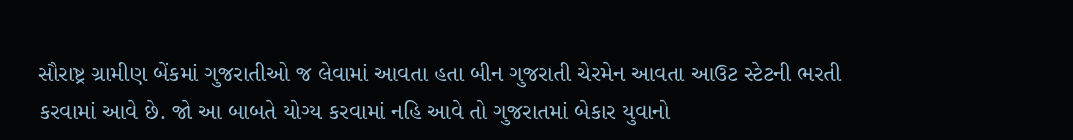સૌરાષ્ટ્ર ગ્રામીણ બેંકમાં ગુજરાતીઓ જ લેવામાં આવતા હતા બીન ગુજરાતી ચેરમેન આવતા આઉટ સ્ટેટની ભરતી કરવામાં આવે છે. જો આ બાબતે યોગ્ય કરવામાં નહિ આવે તો ગુજરાતમાં બેકાર યુવાનો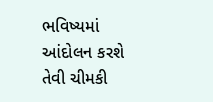ભવિષ્યમાં આંદોલન કરશે તેવી ચીમકી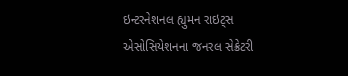ઇન્ટરનેશનલ હ્યુમન રાઇટ્સ એસોસિયેશનના જનરલ સેક્રેટરી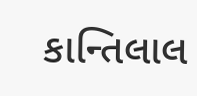કાન્તિલાલ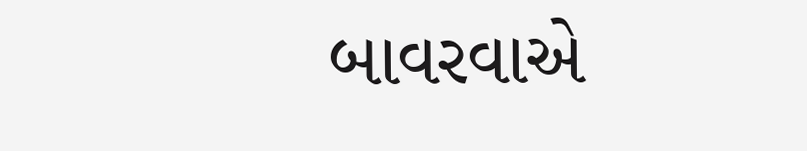બાવરવાએ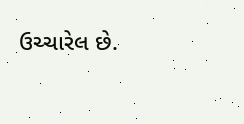ઉચ્ચારેલ છે.